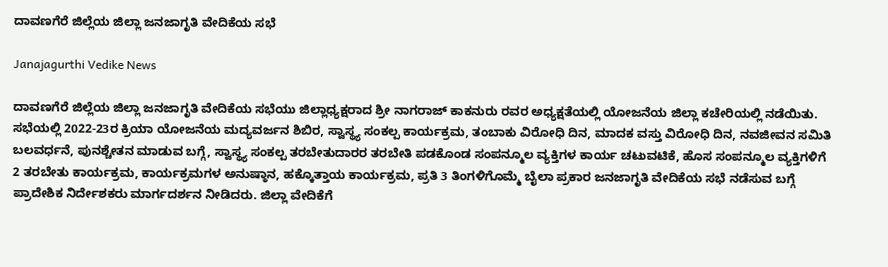ದಾವಣಗೆರೆ ಜಿಲ್ಲೆಯ ಜಿಲ್ಲಾ ಜನಜಾಗೃತಿ ವೇದಿಕೆಯ ಸಭೆ

Janajagurthi Vedike News

ದಾವಣಗೆರೆ ಜಿಲ್ಲೆಯ ಜಿಲ್ಲಾ ಜನಜಾಗೃತಿ ವೇದಿಕೆಯ ಸಭೆಯು ಜಿಲ್ಲಾಧ್ಯಕ್ಷರಾದ ಶ್ರೀ ನಾಗರಾಜ್ ಕಾಕನುರು ರವರ ಅಧ್ಯಕ್ಷತೆಯಲ್ಲಿ ಯೋಜನೆಯ ಜಿಲ್ಲಾ ಕಚೇರಿಯಲ್ಲಿ ನಡೆಯಿತು. ಸಭೆಯಲ್ಲಿ 2022-23ರ ಕ್ರಿಯಾ ಯೋಜನೆಯ ಮದ್ಯವರ್ಜನ ಶಿಬಿರ, ಸ್ವಾಸ್ಥ್ಯ ಸಂಕಲ್ಪ ಕಾರ್ಯಕ್ರಮ, ತಂಬಾಕು ವಿರೋಧಿ ದಿನ, ಮಾದಕ ವಸ್ತು ವಿರೋಧಿ ದಿನ, ನವಜೀವನ ಸಮಿತಿ ಬಲವರ್ಧನೆ, ಪುನಶ್ಚೇತನ ಮಾಡುವ ಬಗ್ಗೆ, ಸ್ವಾಸ್ಥ್ಯ ಸಂಕಲ್ಪ ತರಬೇತುದಾರರ ತರಬೇತಿ ಪಡಕೊಂಡ ಸಂಪನ್ಮೂಲ ವ್ಯಕ್ತಿಗಳ ಕಾರ್ಯ ಚಟುವಟಿಕೆ, ಹೊಸ ಸಂಪನ್ಮೂಲ ವ್ಯಕ್ತಿಗಳಿಗೆ 2 ತರಬೇತು ಕಾರ್ಯಕ್ರಮ, ಕಾರ್ಯಕ್ರಮಗಳ ಅನುಷ್ಠಾನ, ಹಕ್ಕೊತ್ತಾಯ ಕಾರ್ಯಕ್ರಮ, ಪ್ರತಿ 3 ತಿಂಗಳಿಗೊಮ್ಮೆ ಬೈಲಾ ಪ್ರಕಾರ ಜನಜಾಗೃತಿ ವೇದಿಕೆಯ ಸಭೆ ನಡೆಸುವ ಬಗ್ಗೆ ಪ್ರಾದೇಶಿಕ ನಿರ್ದೇಶಕರು ಮಾರ್ಗದರ್ಶನ ನೀಡಿದರು. ಜಿಲ್ಲಾ ವೇದಿಕೆಗೆ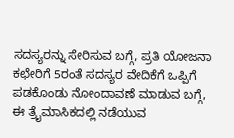ಸದಸ್ಯರನ್ನು ಸೇರಿಸುವ ಬಗ್ಗೆ, ಪ್ರತಿ ಯೋಜನಾ ಕಛೇರಿಗೆ 5ರಂತೆ ಸದಸ್ಯರ ವೇದಿಕೆಗೆ ಒಪ್ಪಿಗೆ ಪಡಕೊಂಡು ನೋಂದಾವಣೆ ಮಾಡುವ ಬಗ್ಗೆ, ಈ ತ್ರೈಮಾಸಿಕದಲ್ಲಿ ನಡೆಯುವ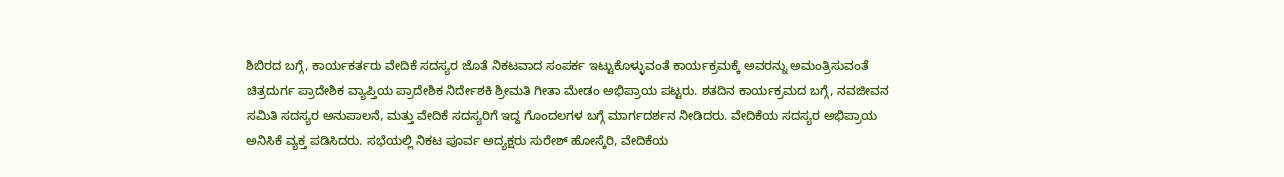ಶಿಬಿರದ ಬಗ್ಗೆ, ಕಾರ್ಯಕರ್ತರು ವೇದಿಕೆ ಸದಸ್ಯರ ಜೊತೆ ನಿಕಟವಾದ ಸಂಪರ್ಕ ಇಟ್ಟುಕೊಳ್ಳುವಂತೆ ಕಾರ್ಯಕ್ರಮಕ್ಕೆ ಅವರನ್ನು ಅಮಂತ್ರಿಸುವಂತೆ ಚಿತ್ರದುರ್ಗ ಪ್ರಾದೇಶಿಕ ವ್ಯಾಪ್ತಿಯ ಪ್ರಾದೇಶಿಕ ನಿರ್ದೇಶಕಿ ಶ್ರೀಮತಿ ಗೀತಾ ಮೇಡಂ ಅಭಿಪ್ರಾಯ ಪಟ್ಟರು. ಶತದಿನ ಕಾರ್ಯಕ್ರಮದ ಬಗ್ಗೆ, ನವಜೀವನ ಸಮಿತಿ ಸದಸ್ಯರ ಅನುಪಾಲನೆ, ಮತ್ತು ವೇದಿಕೆ ಸದಸ್ಯರಿಗೆ ಇದ್ದ ಗೊಂದಲಗಳ ಬಗ್ಗೆ ಮಾರ್ಗದರ್ಶನ ನೀಡಿದರು. ವೇದಿಕೆಯ ಸದಸ್ಯರ ಅಭಿಪ್ರಾಯ ಅನಿಸಿಕೆ ವ್ಯಕ್ತ ಪಡಿಸಿದರು. ಸಭೆಯಲ್ಲಿ ನಿಕಟ ಪೂರ್ವ ಅದ್ಯಕ್ಷರು ಸುರೇಶ್ ಹೋಸ್ಕೆರಿ, ವೇದಿಕೆಯ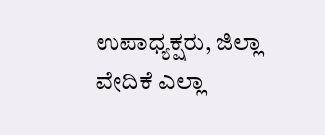ಉಪಾಧ್ಯಕ್ಷರು, ಜಿಲ್ಲಾ ವೇದಿಕೆ ಎಲ್ಲಾ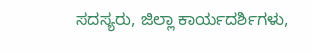ಸದಸ್ಯರು, ಜಿಲ್ಲಾ ಕಾರ್ಯದರ್ಶಿಗಳು,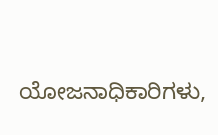ಯೋಜನಾಧಿಕಾರಿಗಳು,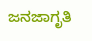ಜನಜಾಗೃತಿ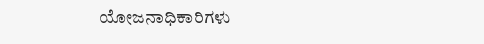ಯೋಜನಾಧಿಕಾರಿಗಳು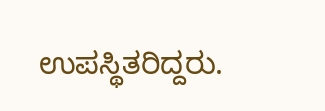ಉಪಸ್ಥಿತರಿದ್ದರು.